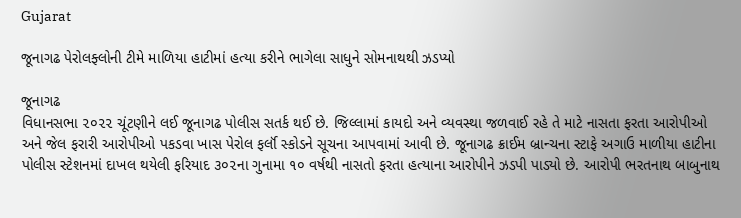Gujarat

જૂનાગઢ પેરોલફ્લોની ટીમે માળિયા હાટીમાં હત્યા કરીને ભાગેલા સાધુને સોમનાથથી ઝડપ્યો

જૂનાગઢ
વિધાનસભા ૨૦૨૨ ચૂંટણીને લઈ જૂનાગઢ પોલીસ સતર્ક થઈ છે. જિલ્લામાં કાયદો અને વ્યવસ્થા જળવાઈ રહે તે માટે નાસતા ફરતા આરોપીઓ અને જેલ ફરારી આરોપીઓ પકડવા ખાસ પેરોલ ફર્લૉ સ્કોડને સૂચના આપવામાં આવી છે. જૂનાગઢ ક્રાઈમ બ્રાન્ચના સ્ટાફે અગાઉ માળીયા હાટીના પોલીસ સ્ટેશનમાં દાખલ થયેલી ફરિયાદ ૩૦૨ના ગુનામા ૧૦ વર્ષથી નાસતો ફરતા હત્યાના આરોપીને ઝડપી પાડ્યો છે. આરોપી ભરતનાથ બાબુનાથ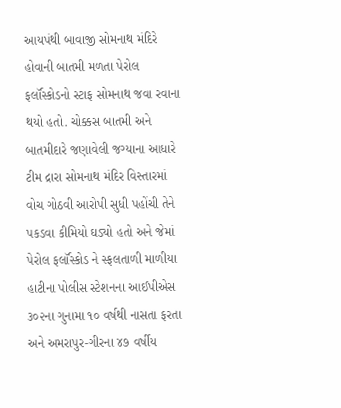આયપંથી બાવાજી સોમનાથ મંદિરે હોવાની બાતમી મળતા પેરોલ ફર્લૉસ્કોડનો સ્ટાફ સોમનાથ જવા રવાના થયો હતો. ચોક્કસ બાતમી અને બાતમીદારે જણાવેલી જગ્યાના આધારે ટીમ દ્રારા સોમનાથ મંદિર વિસ્તારમાં વોચ ગોઠવી આરોપી સુધી પહોંચી તેને પકડવા કીમિયો ઘડ્યો હતો અને જેમાં પેરોલ ફર્લૉસ્કોડ ને સ્ફલતાળી માળીયા હાટીના પોલીસ સ્ટેશનના આઈપીએસ ૩૦૨ના ગુનામા ૧૦ વર્ષથી નાસતા ફરતા અને અમરાપુર-ગીરના ૪૭ વર્ષીય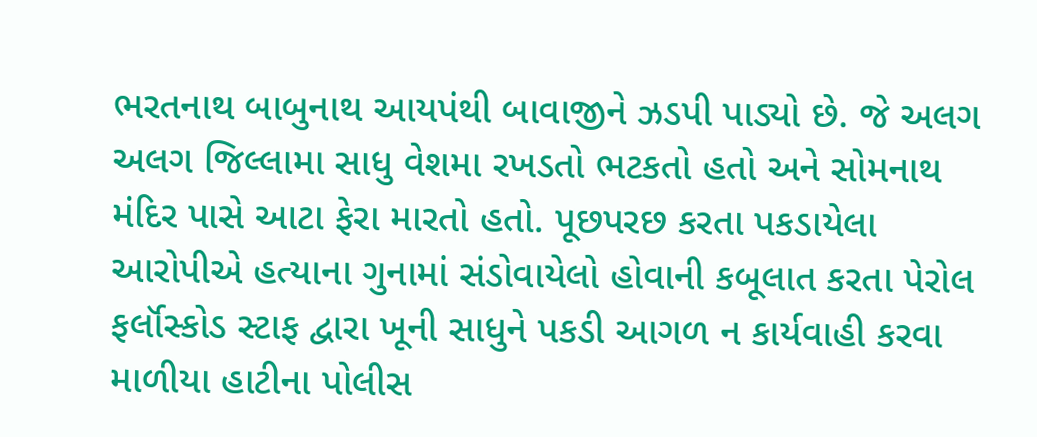ભરતનાથ બાબુનાથ આયપંથી બાવાજીને ઝડપી પાડ્યો છે. જે અલગ અલગ જિલ્લામા સાધુ વેશમા રખડતો ભટકતો હતો અને સોમનાથ મંદિર પાસે આટા ફેરા મારતો હતો. પૂછપરછ કરતા પકડાયેલા આરોપીએ હત્યાના ગુનામાં સંડોવાયેલો હોવાની કબૂલાત કરતા પેરોલ ફર્લૉસ્કોડ સ્ટાફ દ્વારા ખૂની સાધુને પકડી આગળ ન કાર્યવાહી કરવા માળીયા હાટીના પોલીસ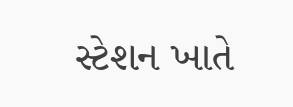સ્ટેશન ખાતે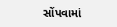સોંપવામાં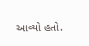આવ્યો હતો.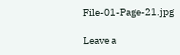File-01-Page-21.jpg

Leave a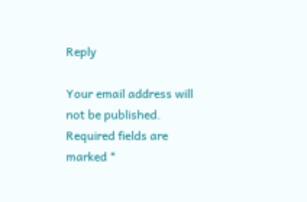Reply

Your email address will not be published. Required fields are marked *